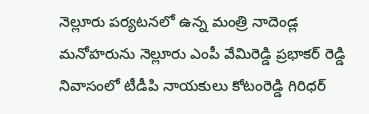నెల్లూరు పర్యటనలో ఉన్న మంత్రి నాదెండ్ల మనోహరును నెల్లూరు ఎంపీ వేమిరెడ్డి ప్రభాకర్ రెడ్డి నివాసంలో టీడీపి నాయకులు కోటంరెడ్డి గిరిధర్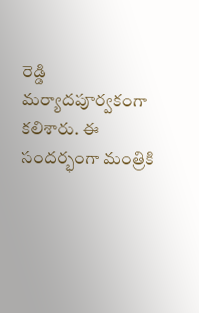రెడ్డి మర్యాదపూర్వకంగా కలిశారు. ఈ సందర్భంగా మంత్రికి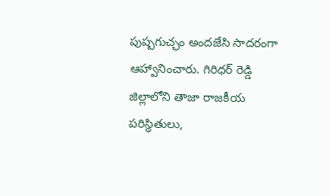పుష్పగుచ్ఛం అందజేసి సాదరంగా ఆహ్వానించారు. గిరిధర్ రెడ్డి జిల్లాలోని తాజా రాజకీయ పరిస్థితులు,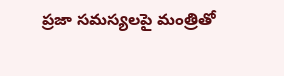ప్రజా సమస్యలపై మంత్రితో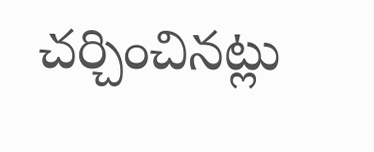చర్చించినట్లు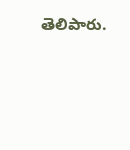తెలిపారు.